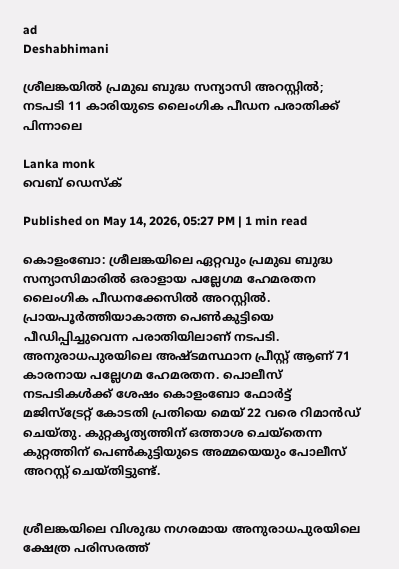ad
Deshabhimani

ശ്രീലങ്കയിൽ പ്രമുഖ ബുദ്ധ സന്യാസി അറസ്റ്റിൽ; നടപടി 11 കാരിയുടെ ലൈംഗിക പീഡന പരാതിക്ക് പിന്നാലെ

Lanka monk
വെബ് ഡെസ്ക്

Published on May 14, 2026, 05:27 PM | 1 min read

കൊളംബോ: ശ്രീലങ്കയിലെ ഏറ്റവും പ്രമുഖ ബുദ്ധ സന്യാസിമാരിൽ ഒരാളായ പല്ലേഗമ ഹേമരതന ലൈംഗിക പീഡനക്കേസിൽ അറസ്റ്റിൽ. പ്രായപൂർത്തിയാകാത്ത പെൺകുട്ടിയെ പീഡിപ്പിച്ചുവെന്ന പരാതിയിലാണ് നടപടി. അനുരാധപുരയിലെ അഷ്ടമസ്ഥാന പ്രീസ്റ്റ് ആണ് 71 കാരനായ പല്ലേഗമ ഹേമരതന. പൊലീസ് നടപടികൾക്ക് ശേഷം കൊളംബോ ഫോർട്ട് മജിസ്‌ട്രേറ്റ് കോടതി പ്രതിയെ മെയ് 22 വരെ റിമാൻഡ് ചെയ്തു. കുറ്റകൃത്യത്തിന് ഒത്താശ ചെയ്തെന്ന കുറ്റത്തിന് പെൺകുട്ടിയുടെ അമ്മയെയും പോലീസ് അറസ്റ്റ് ചെയ്തിട്ടുണ്ട്.


ശ്രീലങ്കയിലെ വിശുദ്ധ നഗരമായ അനുരാധപുരയിലെ ക്ഷേത്ര പരിസരത്ത്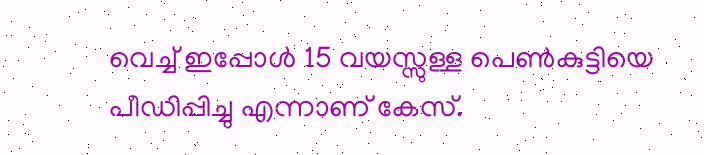വെച്ച് ഇപ്പോൾ 15 വയസ്സുള്ള പെൺകുട്ടിയെ പീഡിപ്പിച്ചു എന്നാണ് കേസ്.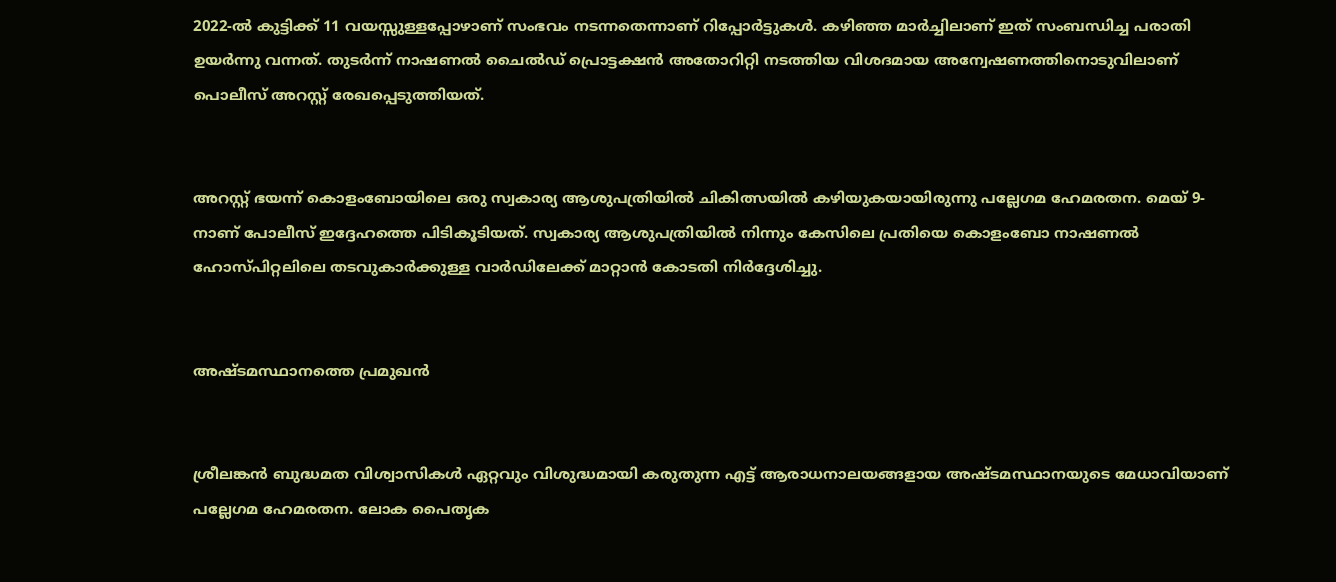2022-ൽ കുട്ടിക്ക് 11 വയസ്സുള്ളപ്പോഴാണ് സംഭവം നടന്നതെന്നാണ് റിപ്പോർട്ടുകൾ. കഴിഞ്ഞ മാർച്ചിലാണ് ഇത് സംബന്ധിച്ച പരാതി ഉയര്‍ന്നു വന്നത്. തുടര്‍ന്ന് നാഷണൽ ചൈൽഡ് പ്രൊട്ടക്ഷൻ അതോറിറ്റി നടത്തിയ വിശദമായ അന്വേഷണത്തിനൊടുവിലാണ് പൊലീസ് അറസ്റ്റ് രേഖപ്പെടുത്തിയത്.


അറസ്റ്റ് ഭയന്ന് കൊളംബോയിലെ ഒരു സ്വകാര്യ ആശുപത്രിയിൽ ചികിത്സയിൽ കഴിയുകയായിരുന്നു പല്ലേഗമ ഹേമരതന. മെയ് 9-നാണ് പോലീസ് ഇദ്ദേഹത്തെ പിടികൂടിയത്. സ്വകാര്യ ആശുപത്രിയിൽ നിന്നും കേസിലെ പ്രതിയെ കൊളംബോ നാഷണൽ ഹോസ്പിറ്റലിലെ തടവുകാർക്കുള്ള വാർഡിലേക്ക് മാറ്റാൻ കോടതി നിർദ്ദേശിച്ചു.


അഷ്ടമസ്ഥാനത്തെ പ്രമുഖൻ


ശ്രീലങ്കൻ ബുദ്ധമത വിശ്വാസികൾ ഏറ്റവും വിശുദ്ധമായി കരുതുന്ന എട്ട് ആരാധനാലയങ്ങളായ അഷ്ടമസ്ഥാനയുടെ മേധാവിയാണ് പല്ലേഗമ ഹേമരതന. ലോക പൈതൃക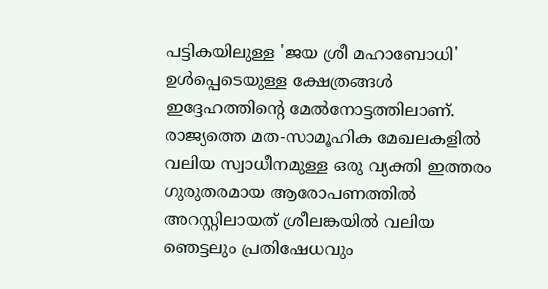പട്ടികയിലുള്ള 'ജയ ശ്രീ മഹാബോധി' ഉൾപ്പെടെയുള്ള ക്ഷേത്രങ്ങൾ ഇദ്ദേഹത്തിന്റെ മേൽനോട്ടത്തിലാണ്. രാജ്യത്തെ മത-സാമൂഹിക മേഖലകളിൽ വലിയ സ്വാധീനമുള്ള ഒരു വ്യക്തി ഇത്തരം ഗുരുതരമായ ആരോപണത്തിൽ അറസ്റ്റിലായത് ശ്രീലങ്കയിൽ വലിയ ഞെട്ടലും പ്രതിഷേധവും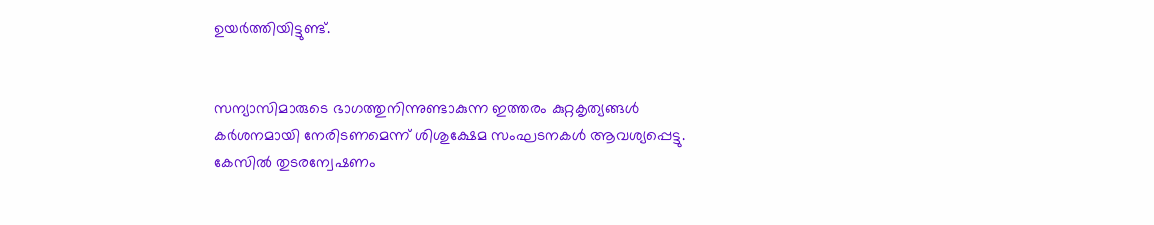ഉയര്‍ത്തിയിട്ടുണ്ട്.


സന്യാസിമാരുടെ ഭാഗത്തുനിന്നുണ്ടാകുന്ന ഇത്തരം കുറ്റകൃത്യങ്ങൾ കർശനമായി നേരിടണമെന്ന് ശിശുക്ഷേമ സംഘടനകൾ ആവശ്യപ്പെട്ടു. കേസിൽ തുടരന്വേഷണം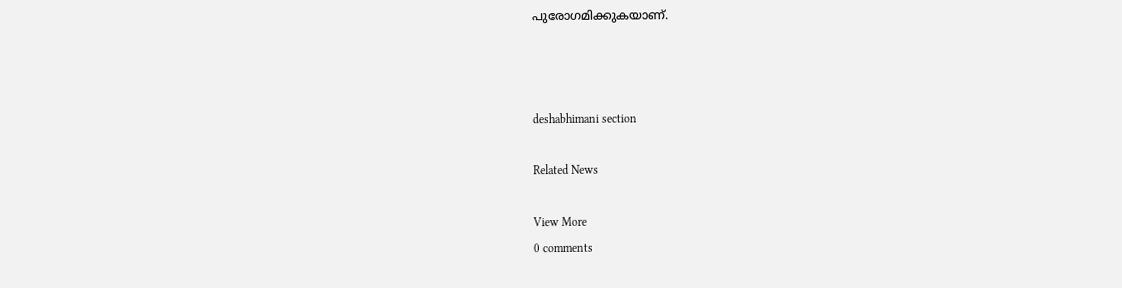പുരോഗമിക്കുകയാണ്.



deshabhimani section

Related News

View More
0 comments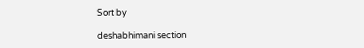Sort by

deshabhimani section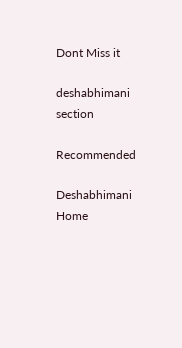Dont Miss it

deshabhimani section

Recommended

Deshabhimani
Home